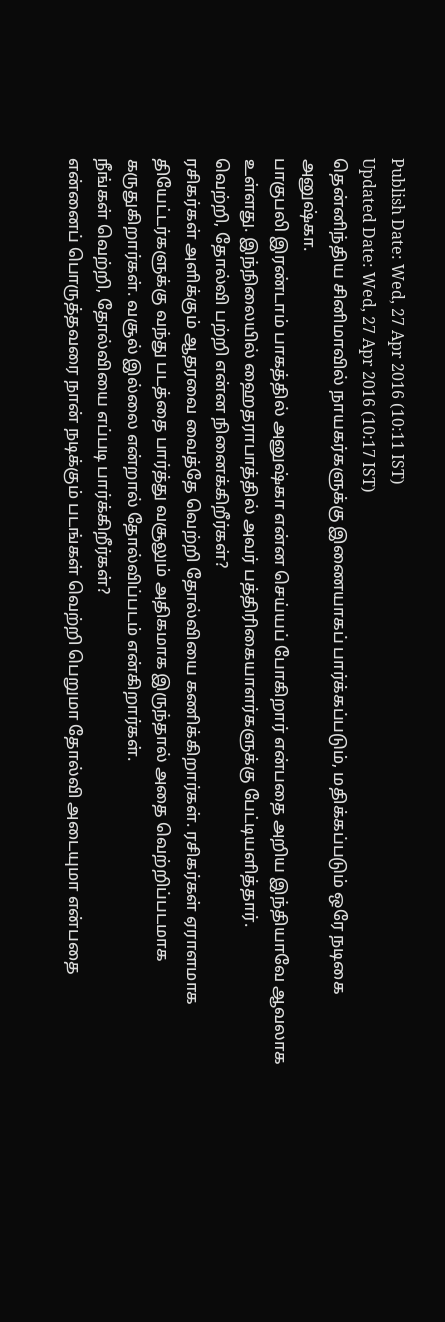Publish Date: Wed, 27 Apr 2016 (10:11 IST)
Updated Date: Wed, 27 Apr 2016 (10:17 IST)
தென்னிந்திய சினிமாவில் நாயகர்களுக்கு இணையாகப் பார்க்கப்படும், மதிக்கப்படும் ஒரே நடிகை அனுஷ்கா.
பாகுபலி இரண்டாம் பாகத்தில் அனுஷ்கா என்ன செய்யப் போகிறார் என்பதை அறிய இந்தியாவே ஆவலாக உள்ளது. இந்நிலையில் ஹைதராபாத்தில் அவர் பத்திரிகையாளர்களுக்கு பேட்டியளித்தார்.
வெற்றி, தோல்வி பற்றி என்ன நினைக்கிறீர்கள்?
ரசிகர்கள் அளிக்கும் ஆதரவை வைத்தே வெற்றி தோல்வியை கணிக்கிறார்கள். ரசிகர்கள் ஏராளமாக தியேட்டர்களுக்கு வந்து படத்தை பார்த்து வசூலும் அதிகமாக இருந்தால் அதை வெற்றிப்படமாக கருதுகிறார்கள். வசூல் இல்லை என்றால் தோல்விப்படம் என்கிறார்கள்.
நீங்கள் வெற்றி, தோல்வியை எப்படி பார்க்கிறீர்கள்?
என்னைப் பொருத்தவரை நான் நடிக்கும் படங்கள் வெற்றி பெறுமா தோல்வி அடையுமா என்பதை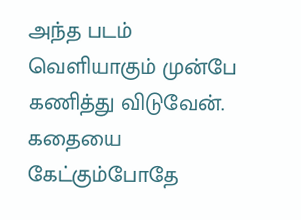அந்த படம் வெளியாகும் முன்பே கணித்து விடுவேன்.
கதையை கேட்கும்போதே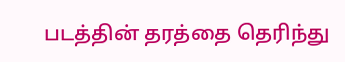படத்தின் தரத்தை தெரிந்து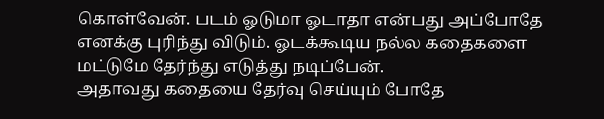கொள்வேன். படம் ஓடுமா ஓடாதா என்பது அப்போதே எனக்கு புரிந்து விடும். ஓடக்கூடிய நல்ல கதைகளை மட்டுமே தேர்ந்து எடுத்து நடிப்பேன்.
அதாவது கதையை தேர்வு செய்யும் போதே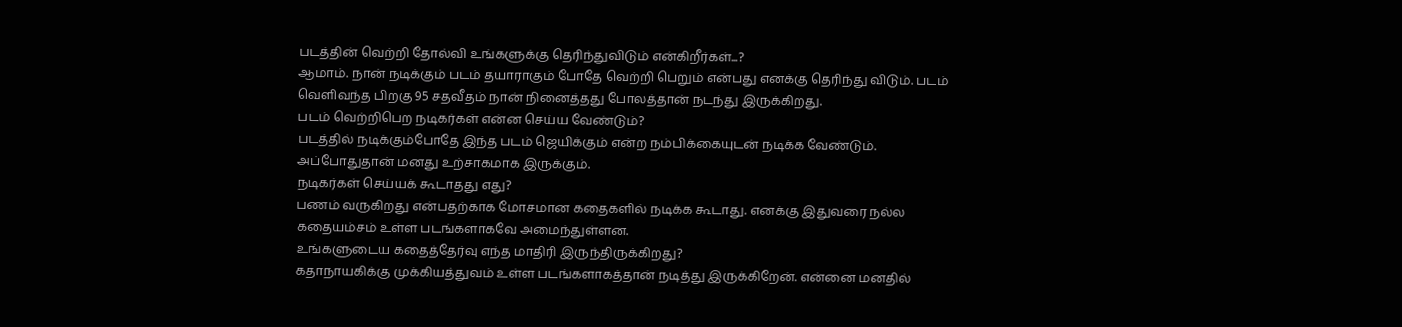படத்தின் வெற்றி தோல்வி உங்களுக்கு தெரிந்துவிடும் என்கிறீர்கள்...?
ஆமாம். நான் நடிக்கும் படம் தயாராகும் போதே வெற்றி பெறும் என்பது எனக்கு தெரிந்து விடும். படம் வெளிவந்த பிறகு 95 சதவீதம் நான் நினைத்தது போலத்தான் நடந்து இருக்கிறது.
படம் வெற்றிபெற நடிகர்கள் என்ன செய்ய வேண்டும்?
படத்தில் நடிக்கும்போதே இந்த படம் ஜெயிக்கும் என்ற நம்பிக்கையுடன் நடிக்க வேண்டும். அப்போதுதான் மனது உற்சாகமாக இருக்கும்.
நடிகர்கள் செய்யக் கூடாதது எது?
பணம் வருகிறது என்பதற்காக மோசமான கதைகளில் நடிக்க கூடாது. எனக்கு இதுவரை நல்ல கதையம்சம் உள்ள படங்களாகவே அமைந்துள்ளன.
உங்களுடைய கதைத்தேர்வு எந்த மாதிரி இருந்திருக்கிறது?
கதாநாயகிக்கு முக்கியத்துவம் உள்ள படங்களாகத்தான் நடித்து இருக்கிறேன். என்னை மனதில்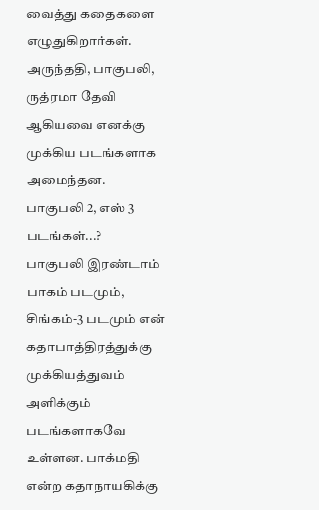வைத்து கதைகளை எழுதுகிறார்கள். அருந்ததி, பாகுபலி, ருத்ரமா தேவி ஆகியவை எனக்கு முக்கிய படங்களாக அமைந்தன.
பாகுபலி 2, எஸ் 3 படங்கள்...?
பாகுபலி இரண்டாம் பாகம் படமும், சிங்கம்-3 படமும் என் கதாபாத்திரத்துக்கு முக்கியத்துவம் அளிக்கும் படங்களாகவே உள்ளன. பாக்மதி என்ற கதாநாயகிக்கு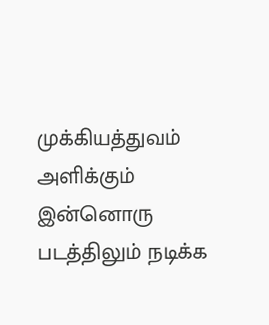முக்கியத்துவம் அளிக்கும் இன்னொரு படத்திலும் நடிக்க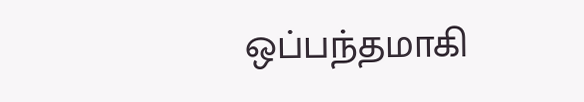ஒப்பந்தமாகி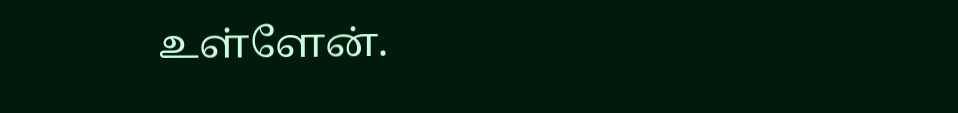உள்ளேன்.